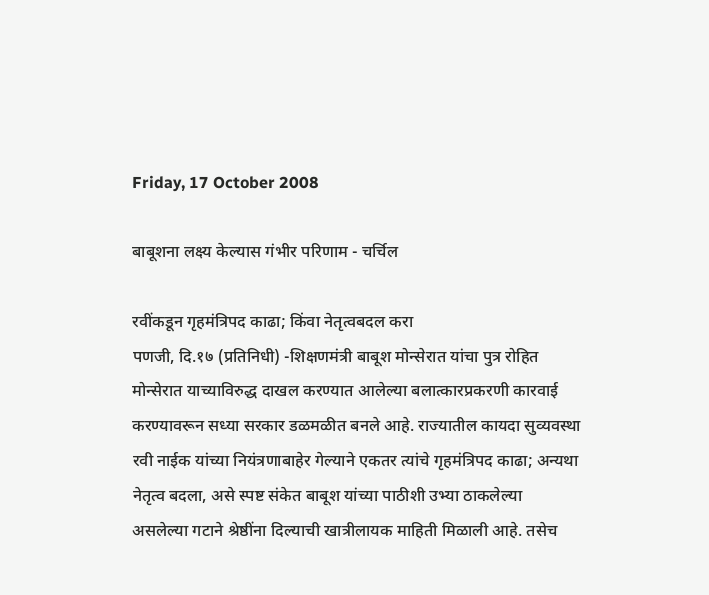Friday, 17 October 2008

बाबूशना लक्ष्य केल्यास गंभीर परिणाम - चर्चिल

रवींकडून गृहमंत्रिपद काढा; किंवा नेतृत्वबदल करा
पणजी, दि.१७ (प्रतिनिधी) -शिक्षणमंत्री बाबूश मोन्सेरात यांचा पुत्र रोहित मोन्सेरात याच्याविरुद्ध दाखल करण्यात आलेल्या बलात्कारप्रकरणी कारवाई करण्यावरून सध्या सरकार डळमळीत बनले आहे. राज्यातील कायदा सुव्यवस्था रवी नाईक यांच्या नियंत्रणाबाहेर गेल्याने एकतर त्यांचे गृहमंत्रिपद काढा; अन्यथा नेतृत्व बदला, असे स्पष्ट संकेत बाबूश यांच्या पाठीशी उभ्या ठाकलेल्या असलेल्या गटाने श्रेष्ठींना दिल्याची खात्रीलायक माहिती मिळाली आहे. तसेच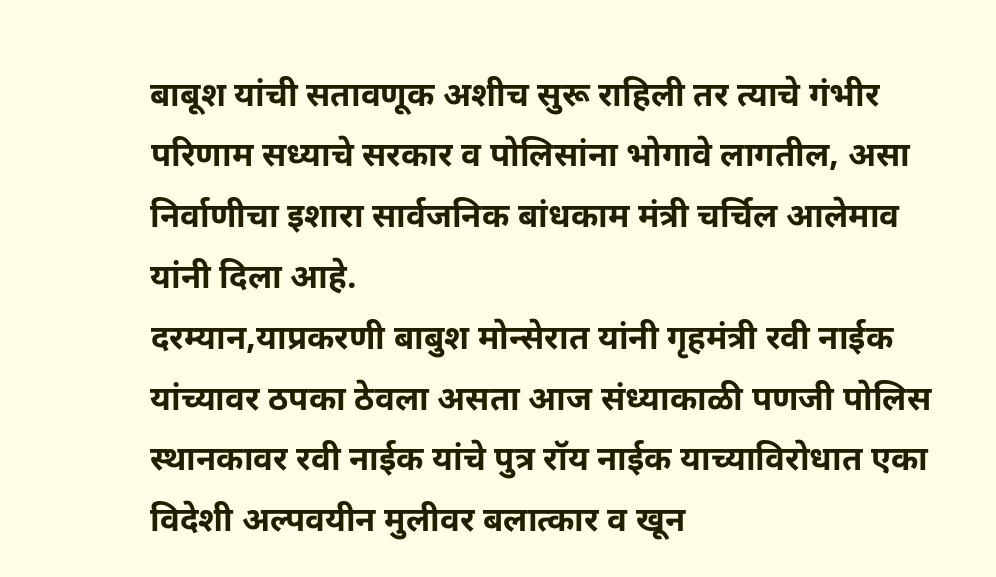बाबूश यांची सतावणूक अशीच सुरू राहिली तर त्याचे गंभीर परिणाम सध्याचे सरकार व पोलिसांना भोगावे लागतील, असा निर्वाणीचा इशारा सार्वजनिक बांधकाम मंत्री चर्चिल आलेमाव यांनी दिला आहे.
दरम्यान,याप्रकरणी बाबुश मोन्सेरात यांनी गृहमंत्री रवी नाईक यांच्यावर ठपका ठेवला असता आज संध्याकाळी पणजी पोलिस स्थानकावर रवी नाईक यांचे पुत्र रॉय नाईक याच्याविरोधात एका विदेशी अल्पवयीन मुलीवर बलात्कार व खून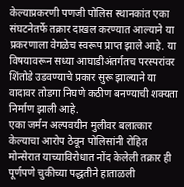केल्याप्रकरणी पणजी पोलिस स्थानकांत एका संघटनेतर्फे तक्रार दाखल करण्यात आल्याने या प्रकरणाला वेगळेच स्वरूप प्राप्त झाले आहे. या विषयावरून सध्या आघाडीअंतर्गतच परस्परांवर शिंतोडे उडवण्याचे प्रकार सुरू झाल्याने या वादावर तोडगा निघणे कठीण बनण्याची शक्यता निर्माण झाली आहे.
एका जर्मन अल्पवयीन मुलीवर बलात्कार केल्याचा आरोप ठेवून पोलिसांनी रोहित मोन्सेरात याच्याविरोधात नोंद केलेली तक्रार ही पूर्णपणे चुकीच्या पद्धतीने हाताळली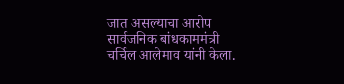जात असल्याचा आरोप सार्वजनिक बांधकाममंत्री चर्चिल आलेमाव यांनी केला.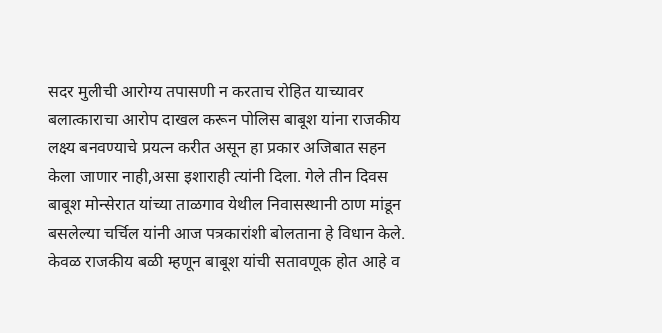सदर मुलीची आरोग्य तपासणी न करताच रोहित याच्यावर बलात्काराचा आरोप दाखल करून पोलिस बाबूश यांना राजकीय लक्ष्य बनवण्याचे प्रयत्न करीत असून हा प्रकार अजिबात सहन केला जाणार नाही,असा इशाराही त्यांनी दिला. गेले तीन दिवस बाबूश मोन्सेरात यांच्या ताळगाव येथील निवासस्थानी ठाण मांडून बसलेल्या चर्चिल यांनी आज पत्रकारांशी बोलताना हे विधान केले. केवळ राजकीय बळी म्हणून बाबूश यांची सतावणूक होत आहे व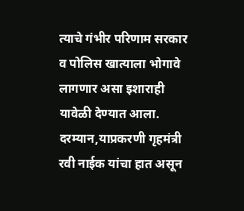त्याचे गंभीर परिणाम सरकार व पोलिस खात्याला भोगावे लागणार असा इशाराही यावेळी देण्यात आला. दरम्यान,याप्रकरणी गृहमंत्री रवी नाईक यांचा हात असून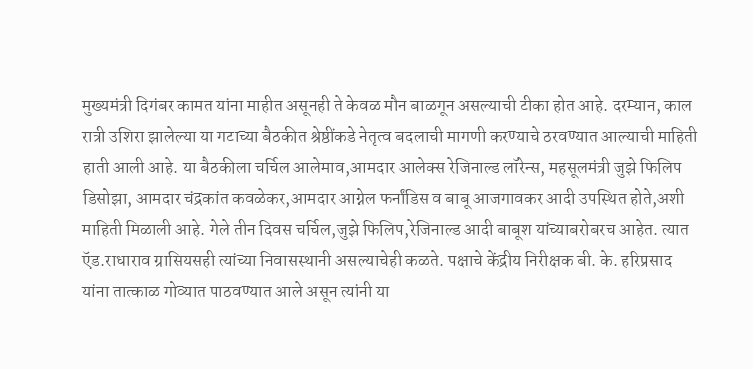मुख्यमंत्री दिगंबर कामत यांना माहीत असूनही ते केवळ मौन बाळगून असल्याची टीका होत आहे. दरम्यान, काल रात्री उशिरा झालेल्या या गटाच्या बैठकीत श्रेष्ठींकडे नेतृत्व बदलाची मागणी करण्याचे ठरवण्यात आल्याची माहिती हाती आली आहे. या बैठकीला चर्चिल आलेमाव,आमदार आलेक्स रेजिनाल्ड लॉरेन्स, महसूलमंत्री जुझे फिलिप डिसोझा, आमदार चंद्रकांत कवळेकर,आमदार आग्नेल फर्नांडिस व बाबू आजगावकर आदी उपस्थित होते,अशी माहिती मिळाली आहे. गेले तीन दिवस चर्चिल,जुझे फिलिप,रेजिनाल्ड आदी बाबूश यांच्याबरोबरच आहेत. त्यात ऍड.राधाराव ग्रासियसही त्यांच्या निवासस्थानी असल्याचेही कळते. पक्षाचे केंद्रीय निरीक्षक बी. के. हरिप्रसाद यांना तात्काळ गोव्यात पाठवण्यात आले असून त्यांनी या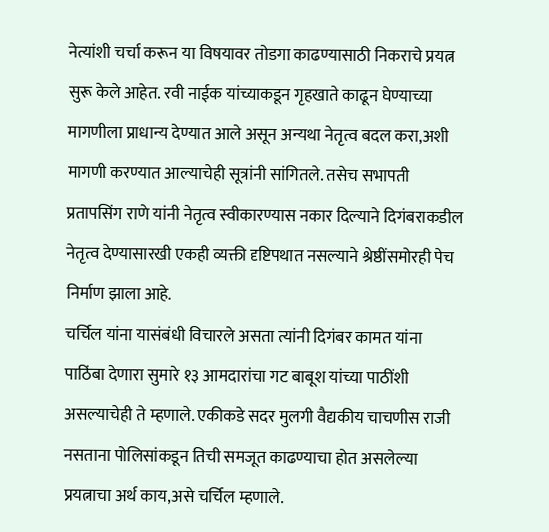नेत्यांशी चर्चा करून या विषयावर तोडगा काढण्यासाठी निकराचे प्रयत्न सुरू केले आहेत. रवी नाईक यांच्याकडून गृहखाते काढून घेण्याच्या मागणीला प्राधान्य देण्यात आले असून अन्यथा नेतृत्व बदल करा,अशी मागणी करण्यात आल्याचेही सूत्रांनी सांगितले. तसेच सभापती प्रतापसिंग राणे यांनी नेतृत्व स्वीकारण्यास नकार दिल्याने दिगंबराकडील नेतृत्व देण्यासारखी एकही व्यक्ती दृष्टिपथात नसल्याने श्रेष्ठींसमोरही पेच निर्माण झाला आहे.
चर्चिल यांना यासंबंधी विचारले असता त्यांनी दिगंबर कामत यांना पाठिंबा देणारा सुमारे १३ आमदारांचा गट बाबूश यांच्या पाठींशी असल्याचेही ते म्हणाले. एकीकडे सदर मुलगी वैद्यकीय चाचणीस राजी नसताना पोलिसांकडून तिची समजूत काढण्याचा होत असलेल्या प्रयत्नाचा अर्थ काय,असे चर्चिल म्हणाले.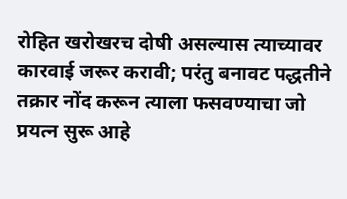रोहित खरोखरच दोषी असल्यास त्याच्यावर कारवाई जरूर करावी; परंतु बनावट पद्धतीने तक्रार नोंद करून त्याला फसवण्याचा जो प्रयत्न सुरू आहे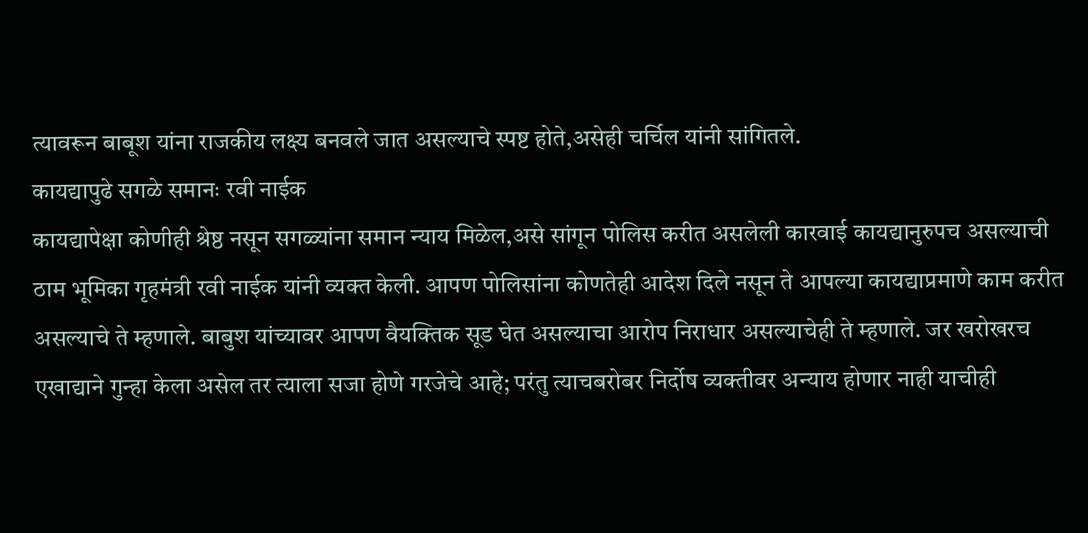त्यावरून बाबूश यांना राजकीय लक्ष्य बनवले जात असल्याचे स्पष्ट होते,असेही चर्चिल यांनी सांगितले.
कायद्यापुढे सगळे समानः रवी नाईक
कायद्यापेक्षा कोणीही श्रेष्ठ नसून सगळ्यांना समान न्याय मिळेल,असे सांगून पोलिस करीत असलेली कारवाई कायद्यानुरुपच असल्याची ठाम भूमिका गृहमंत्री रवी नाईक यांनी व्यक्त केली. आपण पोलिसांना कोणतेही आदेश दिले नसून ते आपल्या कायद्याप्रमाणे काम करीत असल्याचे ते म्हणाले. बाबुश यांच्यावर आपण वैयक्तिक सूड घेत असल्याचा आरोप निराधार असल्याचेही ते म्हणाले. जर खरोखरच एखाद्याने गुन्हा केला असेल तर त्याला सजा होणे गरजेचे आहे; परंतु त्याचबरोबर निर्दोष व्यक्तीवर अन्याय होणार नाही याचीही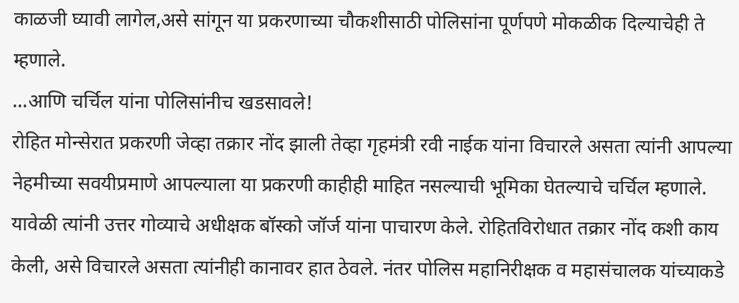काळजी घ्यावी लागेल,असे सांगून या प्रकरणाच्या चौकशीसाठी पोलिसांना पूर्णपणे मोकळीक दिल्याचेही ते म्हणाले.
...आणि चर्चिल यांना पोलिसांनीच खडसावले!
रोहित मोन्सेरात प्रकरणी जेव्हा तक्रार नोंद झाली तेव्हा गृहमंत्री रवी नाईक यांना विचारले असता त्यांनी आपल्या नेहमीच्या सवयीप्रमाणे आपल्याला या प्रकरणी काहीही माहित नसल्याची भूमिका घेतल्याचे चर्चिल म्हणाले. यावेळी त्यांनी उत्तर गोव्याचे अधीक्षक बॉस्को जॉर्ज यांना पाचारण केले. रोहितविरोधात तक्रार नोंद कशी काय केली, असे विचारले असता त्यांनीही कानावर हात ठेवले. नंतर पोलिस महानिरीक्षक व महासंचालक यांच्याकडे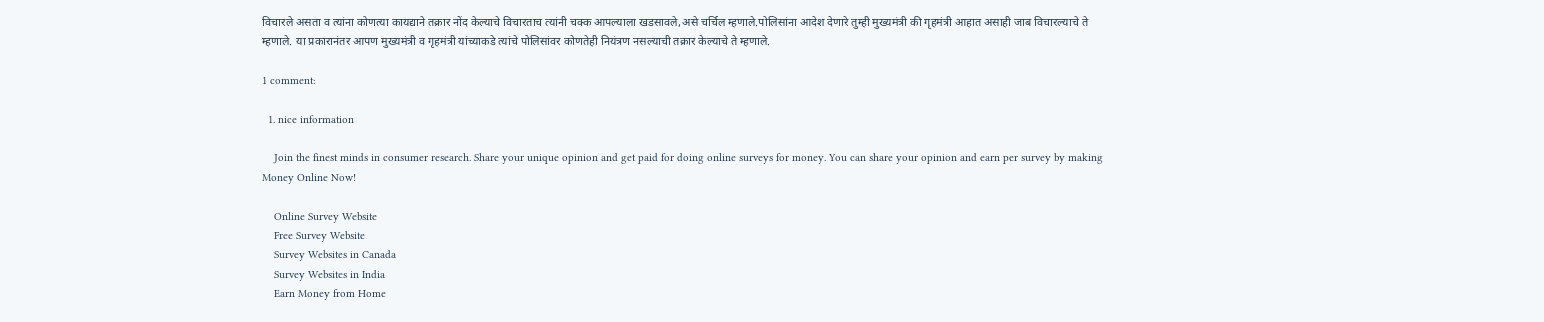विचारले असता व त्यांना कोणत्या कायद्याने तक्रार नोंद केल्याचे विचारताच त्यांनी चक्क आपल्याला खडसावले,असे चर्चिल म्हणाले.पोलिसांना आदेश देणारे तुम्ही मुख्यमंत्री की गृहमंत्री आहात असाही जाब विचारल्याचे ते म्हणाले. या प्रकारानंतर आपण मुख्यमंत्री व गृहमंत्री यांच्याकडे त्यांचे पोलिसांवर कोणतेही नियंत्रण नसल्याची तक्रार केल्याचे ते म्हणाले.

1 comment:

  1. nice information

    Join the finest minds in consumer research. Share your unique opinion and get paid for doing online surveys for money. You can share your opinion and earn per survey by making Money Online Now!

    Online Survey Website
    Free Survey Website
    Survey Websites in Canada
    Survey Websites in India
    Earn Money from Home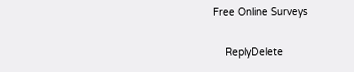Free Online Surveys

    ReplyDelete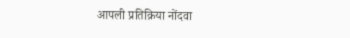आपली प्रतिक्रिया नोंदवा